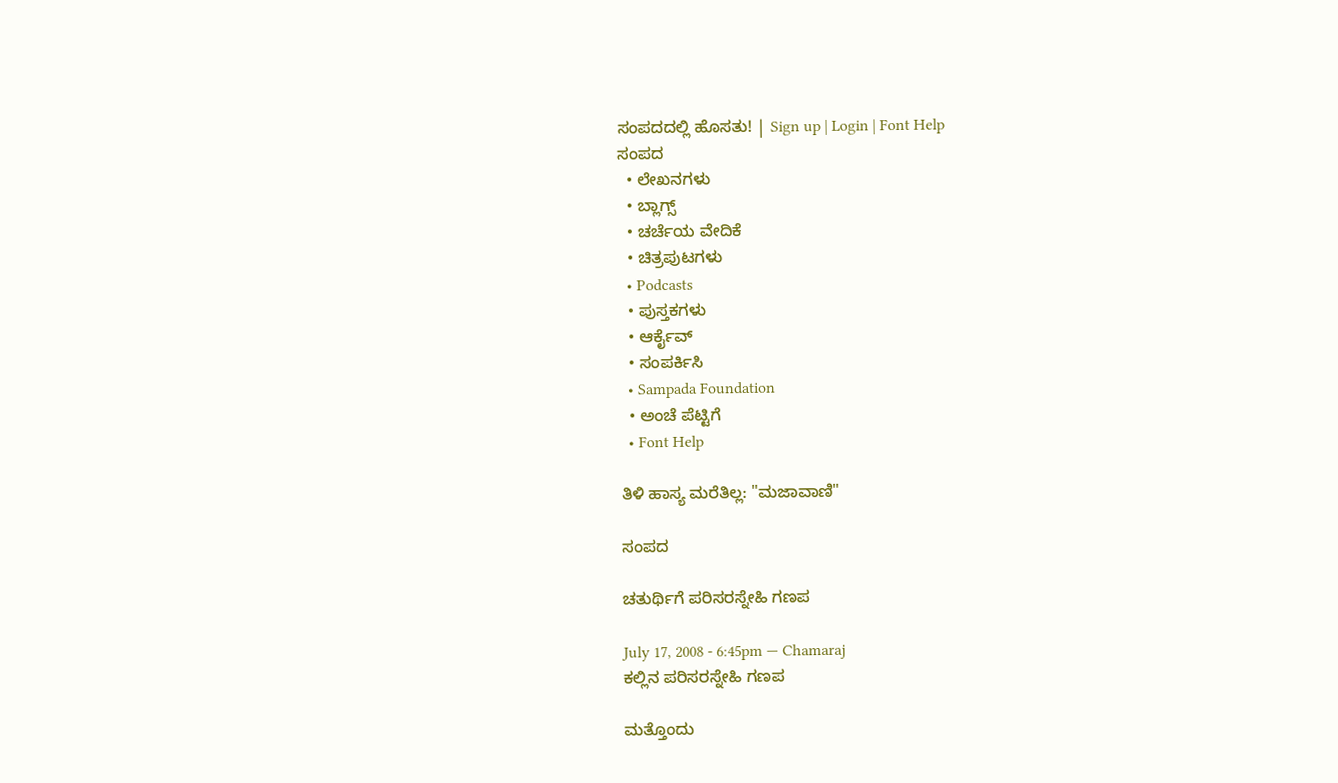ಸಂಪದದಲ್ಲಿ ಹೊಸತು! | Sign up | Login | Font Help
ಸಂಪದ
  • ಲೇಖನಗಳು
  • ಬ್ಲಾಗ್ಸ್
  • ಚರ್ಚೆಯ ವೇದಿಕೆ
  • ಚಿತ್ರಪುಟಗಳು
  • Podcasts
  • ಪುಸ್ತಕಗಳು
  • ಆರ್ಕೈವ್
  • ಸಂಪರ್ಕಿಸಿ
  • Sampada Foundation
  • ಅಂಚೆ ಪೆಟ್ಟಿಗೆ
  • Font Help

ತಿಳಿ ಹಾಸ್ಯ ಮರೆತಿಲ್ಲ: "ಮಜಾವಾಣಿ"

ಸಂಪದ

ಚತುರ್ಥಿಗೆ ಪರಿಸರಸ್ನೇಹಿ ಗಣಪ

July 17, 2008 - 6:45pm — Chamaraj
ಕಲ್ಲಿನ ಪರಿಸರಸ್ನೇಹಿ ಗಣಪ

ಮತ್ತೊಂದು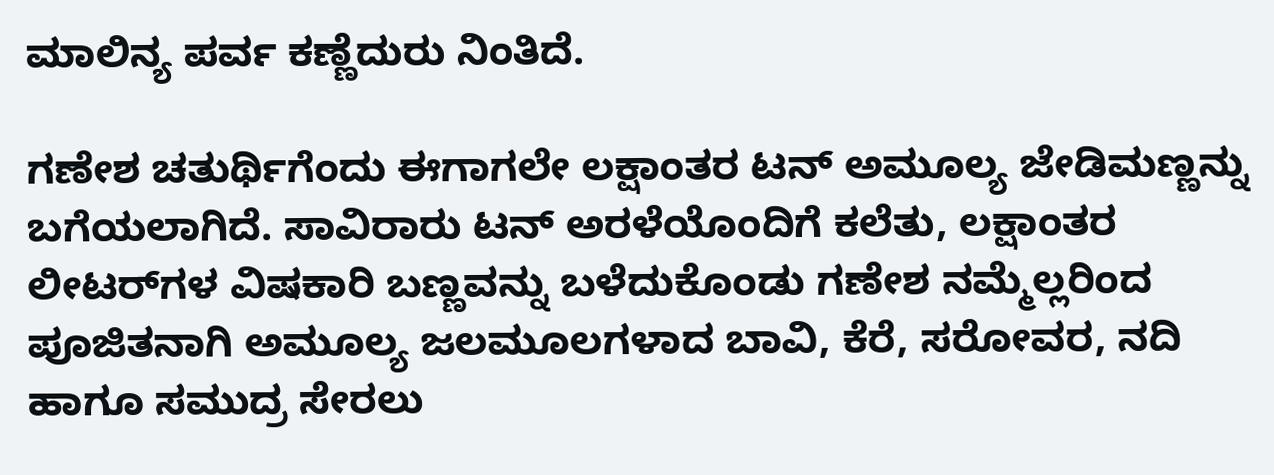ಮಾಲಿನ್ಯ ಪರ್ವ ಕಣ್ಣೆದುರು ನಿಂತಿದೆ.

ಗಣೇಶ ಚತುರ್ಥಿಗೆಂದು ಈಗಾಗಲೇ ಲಕ್ಷಾಂತರ ಟನ್ ಅಮೂಲ್ಯ ಜೇಡಿಮಣ್ಣನ್ನು ಬಗೆಯಲಾಗಿದೆ. ಸಾವಿರಾರು ಟನ್ ಅರಳೆಯೊಂದಿಗೆ ಕಲೆತು, ಲಕ್ಷಾಂತರ ಲೀಟರ್‌ಗಳ ವಿಷಕಾರಿ ಬಣ್ಣವನ್ನು ಬಳೆದುಕೊಂಡು ಗಣೇಶ ನಮ್ಮೆಲ್ಲರಿಂದ ಪೂಜಿತನಾಗಿ ಅಮೂಲ್ಯ ಜಲಮೂಲಗಳಾದ ಬಾವಿ, ಕೆರೆ, ಸರೋವರ, ನದಿ ಹಾಗೂ ಸಮುದ್ರ ಸೇರಲು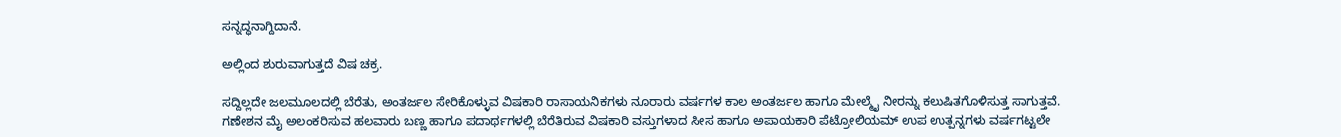ಸನ್ನದ್ಧನಾಗ್ದಿದಾನೆ.

ಅಲ್ಲಿಂದ ಶುರುವಾಗುತ್ತದೆ ವಿಷ ಚಕ್ರ.

ಸದ್ದಿಲ್ಲದೇ ಜಲಮೂಲದಲ್ಲಿ ಬೆರೆತು, ಅಂತರ್ಜಲ ಸೇರಿಕೊಳ್ಳುವ ವಿಷಕಾರಿ ರಾಸಾಯನಿಕಗಳು ನೂರಾರು ವರ್ಷಗಳ ಕಾಲ ಅಂತರ್ಜಲ ಹಾಗೂ ಮೇಲ್ಮೈ ನೀರನ್ನು ಕಲುಷಿತಗೊಳಿಸುತ್ತ ಸಾಗುತ್ತವೆ. ಗಣೇಶನ ಮೈ ಅಲಂಕರಿಸುವ ಹಲವಾರು ಬಣ್ಣ ಹಾಗೂ ಪದಾರ್ಥಗಳಲ್ಲಿ ಬೆರೆತಿರುವ ವಿಷಕಾರಿ ವಸ್ತುಗಳಾದ ಸೀಸ ಹಾಗೂ ಅಪಾಯಕಾರಿ ಪೆಟ್ರೋಲಿಯಮ್ ಉಪ ಉತ್ಪನ್ನಗಳು ವರ್ಷಗಟ್ಟಲೇ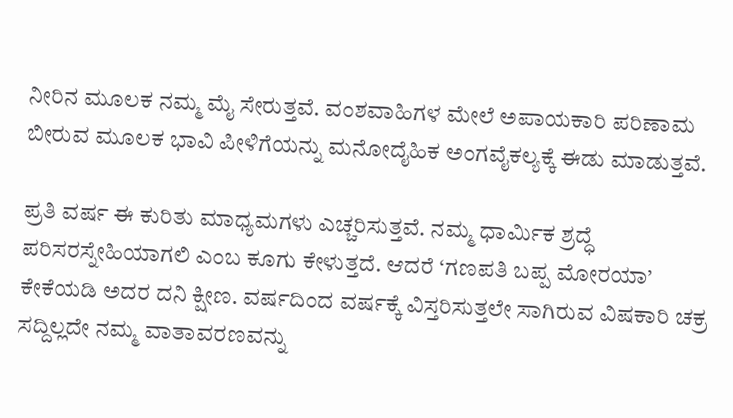ನೀರಿನ ಮೂಲಕ ನಮ್ಮ ಮೈ ಸೇರುತ್ತವೆ. ವಂಶವಾಹಿಗಳ ಮೇಲೆ ಅಪಾಯಕಾರಿ ಪರಿಣಾಮ ಬೀರುವ ಮೂಲಕ ಭಾವಿ ಪೀಳಿಗೆಯನ್ನು ಮನೋದೈಹಿಕ ಅಂಗವೈಕಲ್ಯಕ್ಕೆ ಈಡು ಮಾಡುತ್ತವೆ.

ಪ್ರತಿ ವರ್ಷ ಈ ಕುರಿತು ಮಾಧ್ಯಮಗಳು ಎಚ್ಚರಿಸುತ್ತವೆ. ನಮ್ಮ ಧಾರ್ಮಿಕ ಶ್ರದ್ಧೆ ಪರಿಸರಸ್ನೇಹಿಯಾಗಲಿ ಎಂಬ ಕೂಗು ಕೇಳುತ್ತದೆ. ಆದರೆ ‘ಗಣಪತಿ ಬಪ್ಪ ಮೋರಯಾ’ ಕೇಕೆಯಡಿ ಅದರ ದನಿ ಕ್ಷೀಣ. ವರ್ಷದಿಂದ ವರ್ಷಕ್ಕೆ ವಿಸ್ತರಿಸುತ್ತಲೇ ಸಾಗಿರುವ ವಿಷಕಾರಿ ಚಕ್ರ ಸದ್ದಿಲ್ಲದೇ ನಮ್ಮ ವಾತಾವರಣವನ್ನು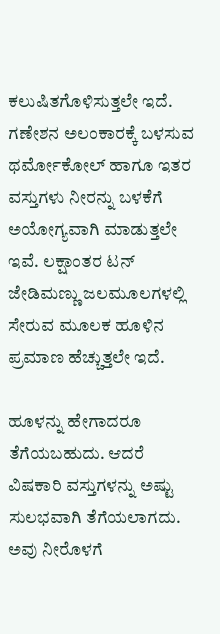ಕಲುಷಿತಗೊಳಿಸುತ್ತಲೇ ಇದೆ. ಗಣೇಶನ ಅಲಂಕಾರಕ್ಕೆ ಬಳಸುವ ಥರ್ಮೋಕೋಲ್ ಹಾಗೂ ಇತರ ವಸ್ತುಗಳು ನೀರನ್ನು ಬಳಕೆಗೆ ಅಯೋಗ್ಯವಾಗಿ ಮಾಡುತ್ತಲೇ ಇವೆ. ಲಕ್ಷಾಂತರ ಟನ್ ಜೇಡಿಮಣ್ಣು ಜಲಮೂಲಗಳಲ್ಲಿ ಸೇರುವ ಮೂಲಕ ಹೂಳಿನ ಪ್ರಮಾಣ ಹೆಚ್ಚುತ್ತಲೇ ಇದೆ.

ಹೂಳನ್ನು ಹೇಗಾದರೂ ತೆಗೆಯಬಹುದು. ಆದರೆ ವಿಷಕಾರಿ ವಸ್ತುಗಳನ್ನು ಅಷ್ಟು ಸುಲಭವಾಗಿ ತೆಗೆಯಲಾಗದು. ಅವು ನೀರೊಳಗೆ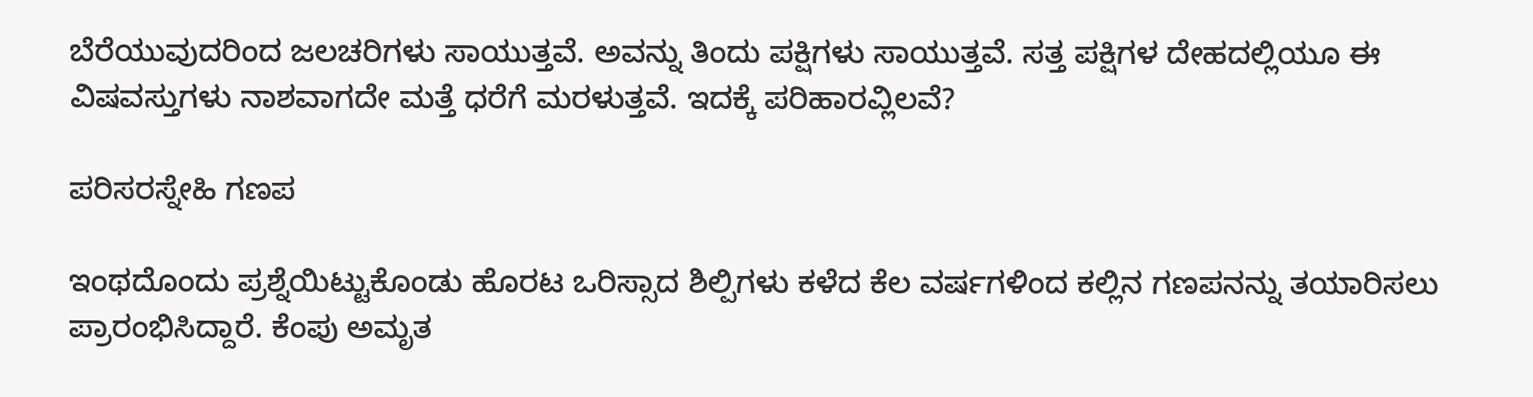ಬೆರೆಯುವುದರಿಂದ ಜಲಚರಿಗಳು ಸಾಯುತ್ತವೆ. ಅವನ್ನು ತಿಂದು ಪಕ್ಷಿಗಳು ಸಾಯುತ್ತವೆ. ಸತ್ತ ಪಕ್ಷಿಗಳ ದೇಹದಲ್ಲಿಯೂ ಈ ವಿಷವಸ್ತುಗಳು ನಾಶವಾಗದೇ ಮತ್ತೆ ಧರೆಗೆ ಮರಳುತ್ತವೆ. ಇದಕ್ಕೆ ಪರಿಹಾರವ್ಲಿಲವೆ?

ಪರಿಸರಸ್ನೇಹಿ ಗಣಪ

ಇಂಥದೊಂದು ಪ್ರಶ್ನೆಯಿಟ್ಟುಕೊಂಡು ಹೊರಟ ಒರಿಸ್ಸಾದ ಶಿಲ್ಪಿಗಳು ಕಳೆದ ಕೆಲ ವರ್ಷಗಳಿಂದ ಕಲ್ಲಿನ ಗಣಪನನ್ನು ತಯಾರಿಸಲು ಪ್ರಾರಂಭಿಸಿದ್ದಾರೆ. ಕೆಂಪು ಅಮೃತ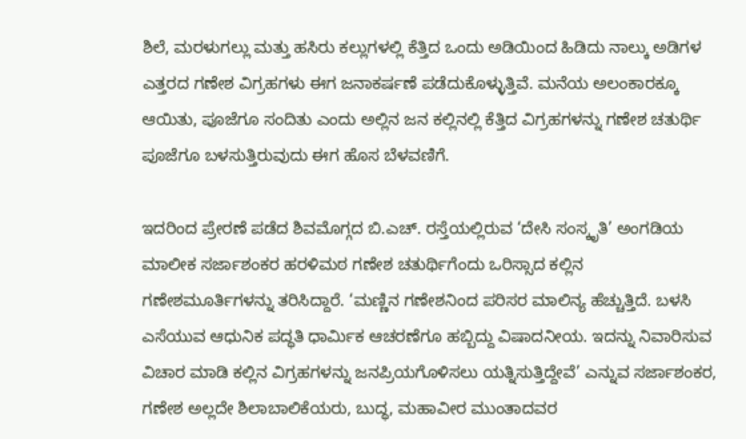ಶಿಲೆ, ಮರಳುಗಲ್ಲು ಮತ್ತು ಹಸಿರು ಕಲ್ಲುಗಳಲ್ಲಿ ಕೆತ್ತಿದ ಒಂದು ಅಡಿಯಿಂದ ಹಿಡಿದು ನಾಲ್ಕು ಅಡಿಗಳ ಎತ್ತರದ ಗಣೇಶ ವಿಗ್ರಹಗಳು ಈಗ ಜನಾಕರ್ಷಣೆ ಪಡೆದುಕೊಳ್ಳುತ್ತಿವೆ. ಮನೆಯ ಅಲಂಕಾರಕ್ಕೂ ಆಯಿತು, ಪೂಜೆಗೂ ಸಂದಿತು ಎಂದು ಅಲ್ಲಿನ ಜನ ಕಲ್ಲಿನಲ್ಲಿ ಕೆತ್ತಿದ ವಿಗ್ರಹಗಳನ್ನು ಗಣೇಶ ಚತುರ್ಥಿ ಪೂಜೆಗೂ ಬಳಸುತ್ತಿರುವುದು ಈಗ ಹೊಸ ಬೆಳವಣಿಗೆ.

ಇದರಿಂದ ಪ್ರೇರಣೆ ಪಡೆದ ಶಿವಮೊಗ್ಗದ ಬಿ.ಎಚ್. ರಸ್ತೆಯಲ್ಲಿರುವ ‘ದೇಸಿ ಸಂಸ್ಕೃತಿ’ ಅಂಗಡಿಯ ಮಾಲೀಕ ಸರ್ಜಾಶಂಕರ ಹರಳಿಮಠ ಗಣೇಶ ಚತುರ್ಥಿಗೆಂದು ಒರಿಸ್ಸಾದ ಕಲ್ಲಿನ ಗಣೇಶಮೂರ್ತಿಗಳನ್ನು ತರಿಸಿದ್ದಾರೆ. ‘ಮಣ್ಣಿನ ಗಣೇಶನಿಂದ ಪರಿಸರ ಮಾಲಿನ್ಯ ಹೆಚ್ಚುತ್ತಿದೆ. ಬಳಸಿ ಎಸೆಯುವ ಆಧುನಿಕ ಪದ್ಧತಿ ಧಾರ್ಮಿಕ ಆಚರಣೆಗೂ ಹಬ್ಬಿದ್ದು ವಿಷಾದನೀಯ. ಇದನ್ನು ನಿವಾರಿಸುವ ವಿಚಾರ ಮಾಡಿ ಕಲ್ಲಿನ ವಿಗ್ರಹಗಳನ್ನು ಜನಪ್ರಿಯಗೊಳಿಸಲು ಯತ್ನಿಸುತ್ತಿದ್ದೇವೆ’ ಎನ್ನುವ ಸರ್ಜಾಶಂಕರ, ಗಣೇಶ ಅಲ್ಲದೇ ಶಿಲಾಬಾಲಿಕೆಯರು, ಬುದ್ಧ, ಮಹಾವೀರ ಮುಂತಾದವರ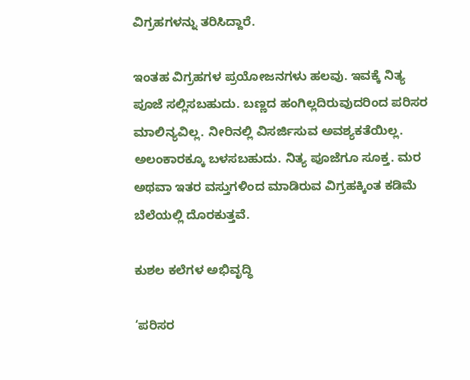ವಿಗ್ರಹಗಳನ್ನು ತರಿಸಿದ್ದಾರೆ.

ಇಂತಹ ವಿಗ್ರಹಗಳ ಪ್ರಯೋಜನಗಳು ಹಲವು. ಇವಕ್ಕೆ ನಿತ್ಯ ಪೂಜೆ ಸಲ್ಲಿಸಬಹುದು. ಬಣ್ಣದ ಹಂಗಿಲ್ಲದಿರುವುದರಿಂದ ಪರಿಸರ ಮಾಲಿನ್ಯವಿಲ್ಲ. ನೀರಿನಲ್ಲಿ ವಿಸರ್ಜಿಸುವ ಅವಶ್ಯಕತೆಯಿಲ್ಲ. ಅಲಂಕಾರಕ್ಕೂ ಬಳಸಬಹುದು. ನಿತ್ಯ ಪೂಜೆಗೂ ಸೂಕ್ತ. ಮರ ಅಥವಾ ಇತರ ವಸ್ತುಗಳಿಂದ ಮಾಡಿರುವ ವಿಗ್ರಹಕ್ಕಿಂತ ಕಡಿಮೆ ಬೆಲೆಯಲ್ಲಿ ದೊರಕುತ್ತವೆ.

ಕುಶಲ ಕಲೆಗಳ ಅಭಿವೃದ್ಧಿ

‘ಪರಿಸರ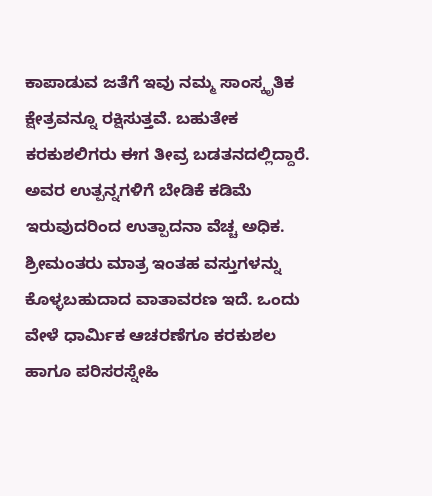ಕಾಪಾಡುವ ಜತೆಗೆ ಇವು ನಮ್ಮ ಸಾಂಸ್ಕೃತಿಕ ಕ್ಷೇತ್ರವನ್ನೂ ರಕ್ಷಿಸುತ್ತವೆ. ಬಹುತೇಕ ಕರಕುಶಲಿಗರು ಈಗ ತೀವ್ರ ಬಡತನದಲ್ಲಿದ್ದಾರೆ. ಅವರ ಉತ್ಪನ್ನಗಳಿಗೆ ಬೇಡಿಕೆ ಕಡಿಮೆ ಇರುವುದರಿಂದ ಉತ್ಪಾದನಾ ವೆಚ್ಚ ಅಧಿಕ. ಶ್ರೀಮಂತರು ಮಾತ್ರ ಇಂತಹ ವಸ್ತುಗಳನ್ನು ಕೊಳ್ಳಬಹುದಾದ ವಾತಾವರಣ ಇದೆ. ಒಂದು ವೇಳೆ ಧಾರ್ಮಿಕ ಆಚರಣೆಗೂ ಕರಕುಶಲ ಹಾಗೂ ಪರಿಸರಸ್ನೇಹಿ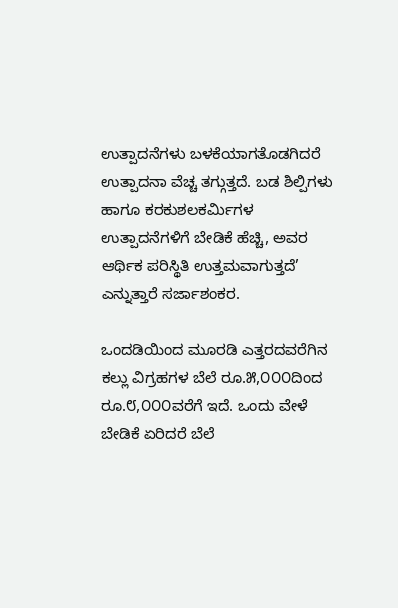ಉತ್ಪಾದನೆಗಳು ಬಳಕೆಯಾಗತೊಡಗಿದರೆ ಉತ್ಪಾದನಾ ವೆಚ್ಚ ತಗ್ಗುತ್ತದೆ. ಬಡ ಶಿಲ್ಪಿಗಳು ಹಾಗೂ ಕರಕುಶಲಕರ್ಮಿಗಳ ಉತ್ಪಾದನೆಗಳಿಗೆ ಬೇಡಿಕೆ ಹೆಚ್ಚಿ, ಅವರ ಆರ್ಥಿಕ ಪರಿಸ್ಥಿತಿ ಉತ್ತಮವಾಗುತ್ತದೆ’ ಎನ್ನುತ್ತಾರೆ ಸರ್ಜಾಶಂಕರ.

ಒಂದಡಿಯಿಂದ ಮೂರಡಿ ಎತ್ತರದವರೆಗಿನ ಕಲ್ಲು ವಿಗ್ರಹಗಳ ಬೆಲೆ ರೂ.೫,೦೦೦ದಿಂದ ರೂ.೮,೦೦೦ವರೆಗೆ ಇದೆ. ಒಂದು ವೇಳೆ ಬೇಡಿಕೆ ಏರಿದರೆ ಬೆಲೆ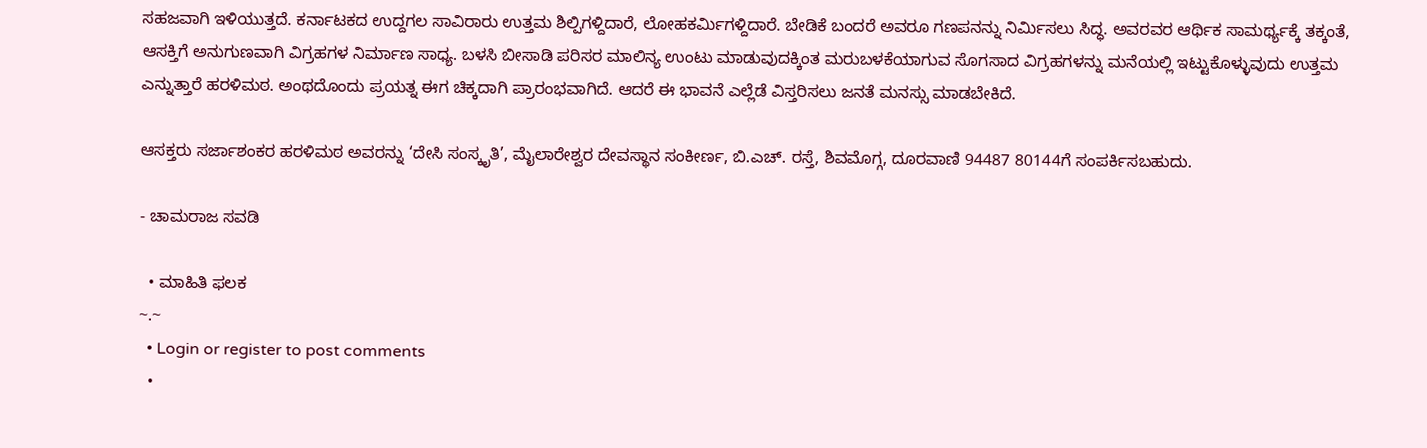ಸಹಜವಾಗಿ ಇಳಿಯುತ್ತದೆ. ಕರ್ನಾಟಕದ ಉದ್ದಗಲ ಸಾವಿರಾರು ಉತ್ತಮ ಶಿಲ್ಪಿಗಳ್ದಿದಾರೆ, ಲೋಹಕರ್ಮಿಗಳ್ದಿದಾರೆ. ಬೇಡಿಕೆ ಬಂದರೆ ಅವರೂ ಗಣಪನನ್ನು ನಿರ್ಮಿಸಲು ಸಿದ್ಧ. ಅವರವರ ಆರ್ಥಿಕ ಸಾಮರ್ಥ್ಯಕ್ಕೆ ತಕ್ಕಂತೆ, ಆಸಕ್ತಿಗೆ ಅನುಗುಣವಾಗಿ ವಿಗ್ರಹಗಳ ನಿರ್ಮಾಣ ಸಾಧ್ಯ. ಬಳಸಿ ಬೀಸಾಡಿ ಪರಿಸರ ಮಾಲಿನ್ಯ ಉಂಟು ಮಾಡುವುದಕ್ಕಿಂತ ಮರುಬಳಕೆಯಾಗುವ ಸೊಗಸಾದ ವಿಗ್ರಹಗಳನ್ನು ಮನೆಯಲ್ಲಿ ಇಟ್ಟುಕೊಳ್ಳುವುದು ಉತ್ತಮ ಎನ್ನುತ್ತಾರೆ ಹರಳಿಮಠ. ಅಂಥದೊಂದು ಪ್ರಯತ್ನ ಈಗ ಚಿಕ್ಕದಾಗಿ ಪ್ರಾರಂಭವಾಗಿದೆ. ಆದರೆ ಈ ಭಾವನೆ ಎಲ್ಲೆಡೆ ವಿಸ್ತರಿಸಲು ಜನತೆ ಮನಸ್ಸು ಮಾಡಬೇಕಿದೆ.

ಆಸಕ್ತರು ಸರ್ಜಾಶಂಕರ ಹರಳಿಮಠ ಅವರನ್ನು ‘ದೇಸಿ ಸಂಸ್ಕೃತಿ’, ಮೈಲಾರೇಶ್ವರ ದೇವಸ್ಥಾನ ಸಂಕೀರ್ಣ, ಬಿ.ಎಚ್. ರಸ್ತೆ, ಶಿವಮೊಗ್ಗ, ದೂರವಾಣಿ 94487 80144ಗೆ ಸಂಪರ್ಕಿಸಬಹುದು.

- ಚಾಮರಾಜ ಸವಡಿ

  • ಮಾಹಿತಿ ಫಲಕ
~.~
  • Login or register to post comments
  •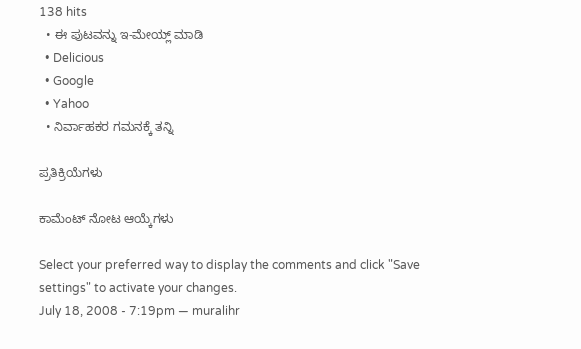138 hits
  • ಈ ಪುಟವನ್ನು ಇ-ಮೇಯ್ಲ್ ಮಾಡಿ
  • Delicious
  • Google
  • Yahoo
  • ನಿರ್ವಾಹಕರ ಗಮನಕ್ಕೆ ತನ್ನಿ

ಪ್ರತಿಕ್ರಿಯೆಗಳು

ಕಾಮೆಂಟ್ ನೋಟ ಆಯ್ಕೆಗಳು

Select your preferred way to display the comments and click "Save settings" to activate your changes.
July 18, 2008 - 7:19pm — muralihr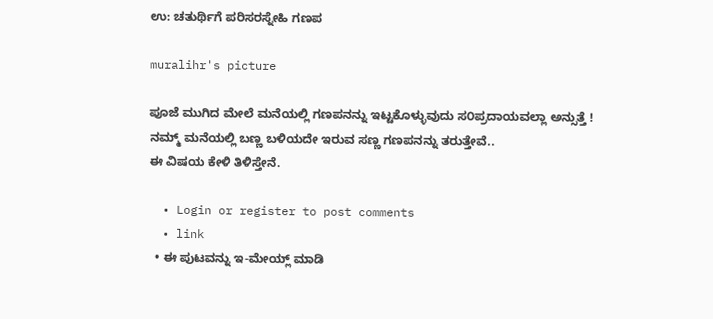ಉ: ಚತುರ್ಥಿಗೆ ಪರಿಸರಸ್ನೇಹಿ ಗಣಪ

muralihr's picture

ಪೂಜೆ ಮುಗಿದ ಮೇಲೆ ಮನೆಯಲ್ಲಿ ಗಣಪನನ್ನು ಇಟ್ಟಕೊಳ್ಳುವುದು ಸ೦ಪ್ರದಾಯವಲ್ಲಾ ಅನ್ಸುತ್ತೆ !
ನಮ್ಮ್ ಮನೆಯಲ್ಲಿ ಬಣ್ಣ ಬಳಿಯದೇ ಇರುವ ಸಣ್ಣ ಗಣಪನನ್ನು ತರುತ್ತೇವೆ..
ಈ ವಿಷಯ ಕೇಳಿ ತಿಳಿಸ್ತೇನೆ.

  • Login or register to post comments
  • link
  • ಈ ಪುಟವನ್ನು ಇ-ಮೇಯ್ಲ್ ಮಾಡಿ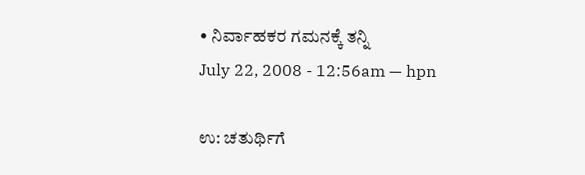• ನಿರ್ವಾಹಕರ ಗಮನಕ್ಕೆ ತನ್ನಿ
July 22, 2008 - 12:56am — hpn

ಉ: ಚತುರ್ಥಿಗೆ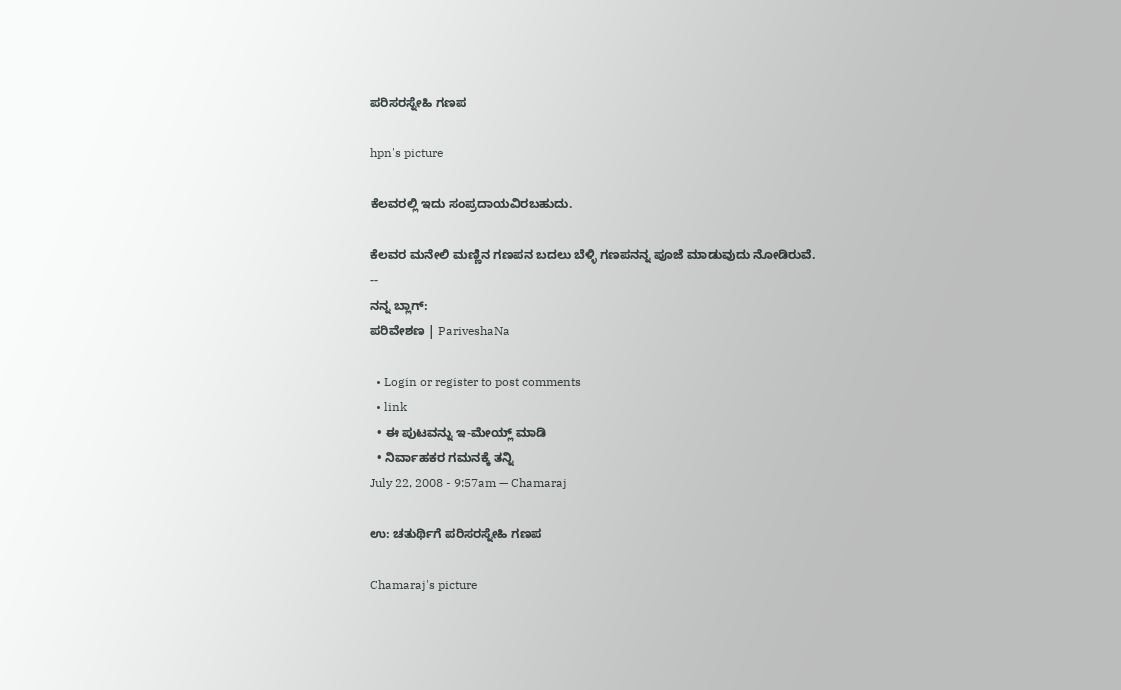ಪರಿಸರಸ್ನೇಹಿ ಗಣಪ

hpn's picture

ಕೆಲವರಲ್ಲಿ ಇದು ಸಂಪ್ರದಾಯವಿರಬಹುದು.

ಕೆಲವರ ಮನೇಲಿ ಮಣ್ಣಿನ ಗಣಪನ ಬದಲು ಬೆಳ್ಳಿ ಗಣಪನನ್ನ ಪೂಜೆ ಮಾಡುವುದು ನೋಡಿರುವೆ.
--
ನನ್ನ ಬ್ಲಾಗ್:
ಪರಿವೇಶಣ | PariveshaNa

  • Login or register to post comments
  • link
  • ಈ ಪುಟವನ್ನು ಇ-ಮೇಯ್ಲ್ ಮಾಡಿ
  • ನಿರ್ವಾಹಕರ ಗಮನಕ್ಕೆ ತನ್ನಿ
July 22, 2008 - 9:57am — Chamaraj

ಉ: ಚತುರ್ಥಿಗೆ ಪರಿಸರಸ್ನೇಹಿ ಗಣಪ

Chamaraj's picture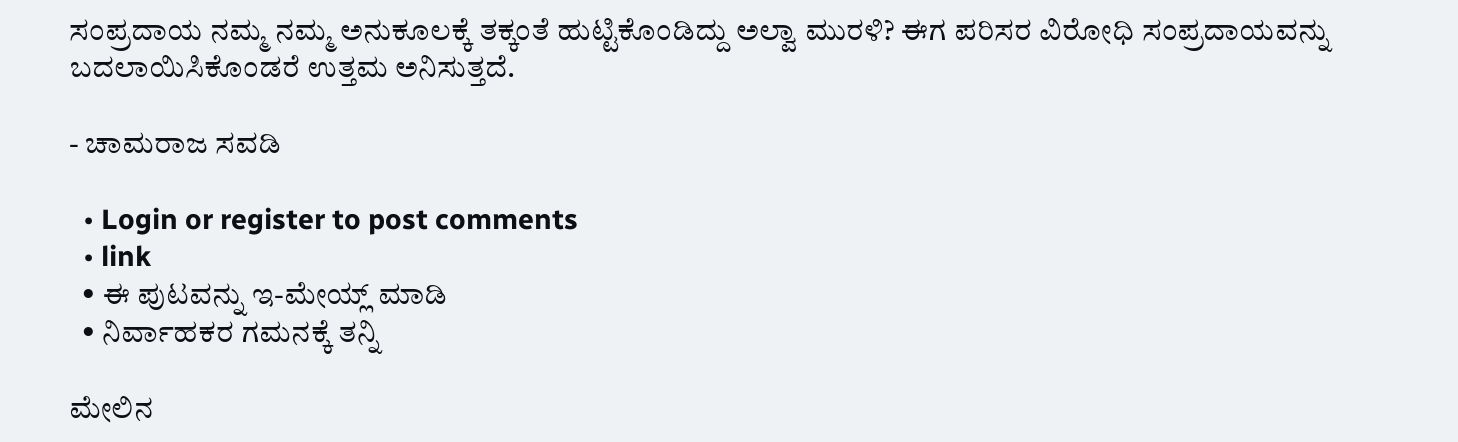ಸಂಪ್ರದಾಯ ನಮ್ಮ ನಮ್ಮ ಅನುಕೂಲಕ್ಕೆ ತಕ್ಕಂತೆ ಹುಟ್ಟಿಕೊಂಡಿದ್ದು ಅಲ್ವಾ ಮುರಳಿ? ಈಗ ಪರಿಸರ ವಿರೋಧಿ ಸಂಪ್ರದಾಯವನ್ನು ಬದಲಾಯಿಸಿಕೊಂಡರೆ ಉತ್ತಮ ಅನಿಸುತ್ತದೆ.

- ಚಾಮರಾಜ ಸವಡಿ

  • Login or register to post comments
  • link
  • ಈ ಪುಟವನ್ನು ಇ-ಮೇಯ್ಲ್ ಮಾಡಿ
  • ನಿರ್ವಾಹಕರ ಗಮನಕ್ಕೆ ತನ್ನಿ

ಮೇಲಿನ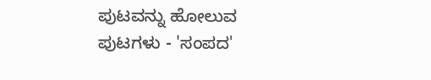ಪುಟವನ್ನು ಹೋಲುವ ಪುಟಗಳು - 'ಸಂಪದ'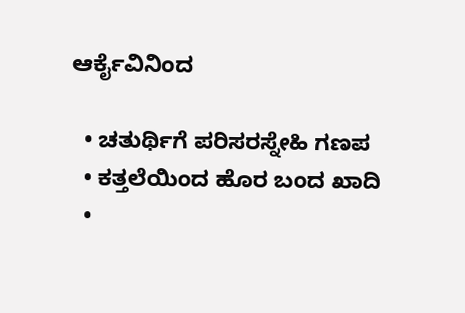ಆರ್ಕೈವಿನಿಂದ

  • ಚತುರ್ಥಿಗೆ ಪರಿಸರಸ್ನೇಹಿ ಗಣಪ
  • ಕತ್ತಲೆಯಿಂದ ಹೊರ ಬಂದ ಖಾದಿ
  •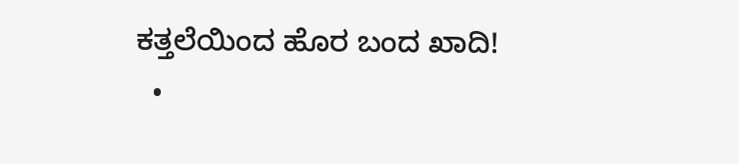ಕತ್ತಲೆಯಿಂದ ಹೊರ ಬಂದ ಖಾದಿ!
  •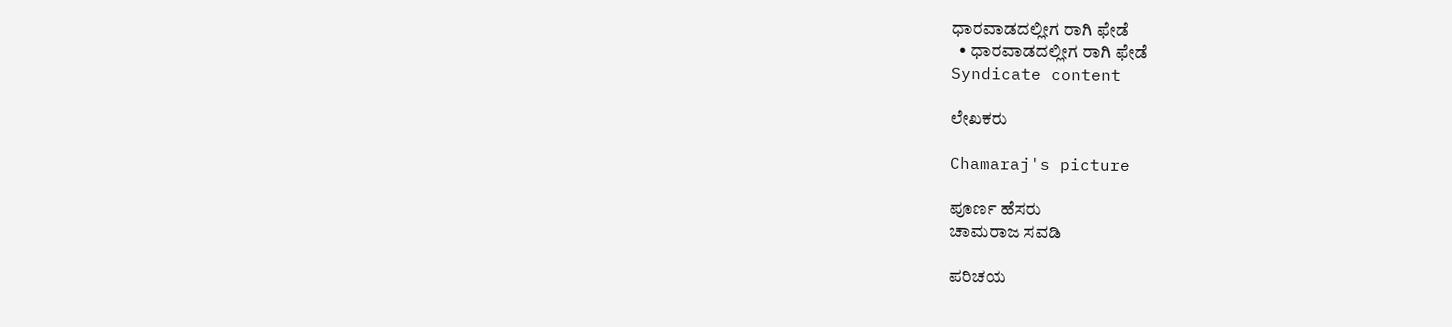ಧಾರವಾಡದಲ್ಲೀಗ ರಾಗಿ ಫೇಡೆ
  • ಧಾರವಾಡದಲ್ಲೀಗ ರಾಗಿ ಫೇಡೆ
Syndicate content

ಲೇಖಕರು

Chamaraj's picture

ಪೂರ್ಣ ಹೆಸರು
ಚಾಮರಾಜ ಸವಡಿ

ಪರಿಚಯ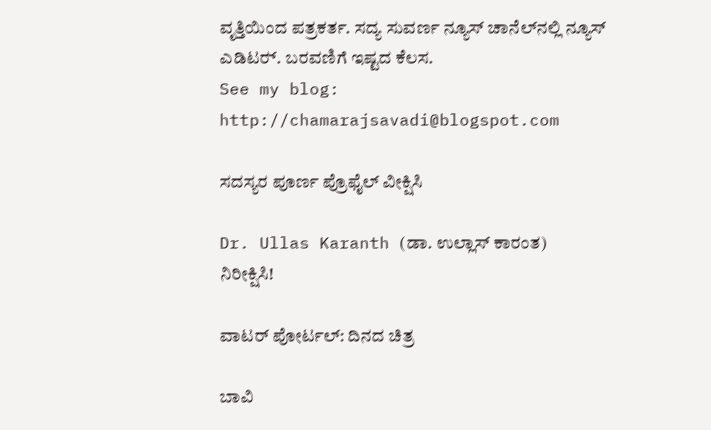ವೃತ್ತಿಯಿಂದ ಪತ್ರಕರ್ತ. ಸದ್ಯ ಸುವರ್ಣ ನ್ಯೂಸ್‌ ಚಾನೆಲ್‌ನಲ್ಲಿ ನ್ಯೂಸ್‌ ಎಡಿಟರ್‍. ಬರವಣಿಗೆ ಇಷ್ಟದ ಕೆಲಸ.
See my blog: http://chamarajsavadi@blogspot.com

ಸದಸ್ಯರ ಪೂರ್ಣ ಪ್ರೊಫೈಲ್ ವೀಕ್ಷಿಸಿ

Dr. Ullas Karanth (ಡಾ. ಉಲ್ಲಾಸ್ ಕಾರಂತ)
ನಿರೀಕ್ಷಿಸಿ!

ವಾಟರ್ ಪೋರ್ಟಲ್: ದಿನದ ಚಿತ್ರ

ಬಾವಿ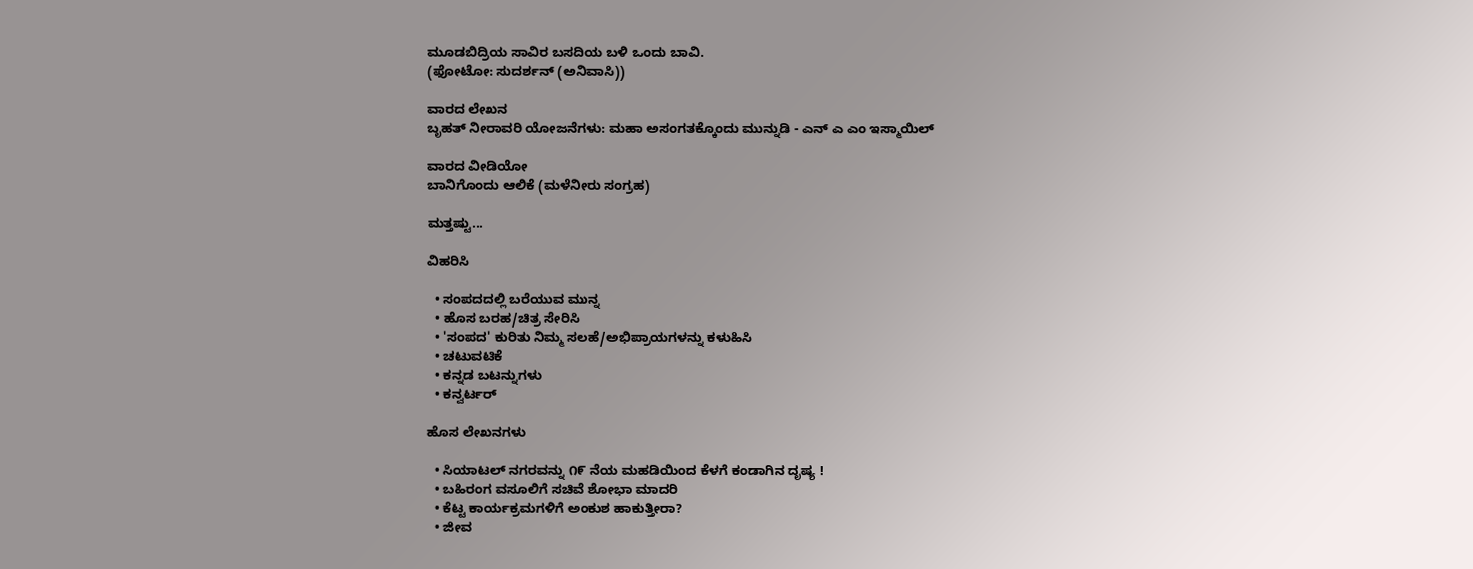ಮೂಡಬಿದ್ರಿಯ ಸಾವಿರ ಬಸದಿಯ ಬಳಿ ಒಂದು ಬಾವಿ.
(ಫೋಟೋ: ಸುದರ್ಶನ್ (ಅನಿವಾಸಿ))

ವಾರದ ಲೇಖನ
ಬೃಹತ್ ನೀರಾವರಿ ಯೋಜನೆಗಳು: ಮಹಾ ಅಸಂಗತಕ್ಕೊಂದು ಮುನ್ನುಡಿ - ಎನ್ ಎ ಎಂ ಇಸ್ಮಾಯಿಲ್

ವಾರದ ವೀಡಿಯೋ
ಬಾನಿಗೊಂದು ಆಲಿಕೆ (ಮಳೆನೀರು ಸಂಗ್ರಹ)

ಮತ್ತಷ್ಟು...

ವಿಹರಿಸಿ

  • ಸಂಪದದಲ್ಲಿ ಬರೆಯುವ ಮುನ್ನ
  • ಹೊಸ ಬರಹ/ಚಿತ್ರ ಸೇರಿಸಿ
  • 'ಸಂಪದ' ಕುರಿತು ನಿಮ್ಮ ಸಲಹೆ/ಅಭಿಪ್ರಾಯಗಳನ್ನು ಕಳುಹಿಸಿ
  • ಚಟುವಟಿಕೆ
  • ಕನ್ನಡ ಬಟನ್ನುಗಳು
  • ಕನ್ವರ್ಟರ್

ಹೊಸ ಲೇಖನಗಳು

  • ಸಿಯಾಟಲ್ ನಗರವನ್ನು ೧೯ ನೆಯ ಮಹಡಿಯಿಂದ ಕೆಳಗೆ ಕಂಡಾಗಿನ ದೃಷ್ಯ !
  • ಬಹಿರಂಗ ವಸೂಲಿಗೆ ಸಚಿವೆ ಶೋಭಾ ಮಾದರಿ
  • ಕೆಟ್ಟ ಕಾರ್ಯಕ್ರಮಗಳಿಗೆ ಅಂಕುಶ ಹಾಕುತ್ತೀರಾ?
  • ಜೀವ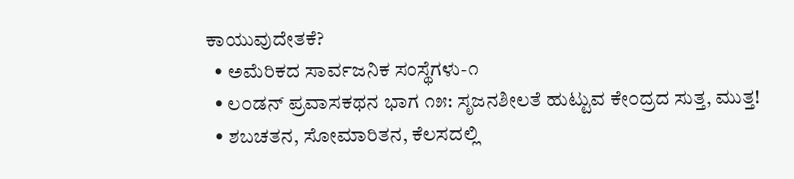ಕಾಯುವುದೇತಕೆ?
  • ಅಮೆರಿಕದ ಸಾರ್ವಜನಿಕ ಸಂಸ್ಥೆಗಳು-೧
  • ಲ೦ಡನ್ ಪ್ರವಾಸಕಥನ ಭಾಗ ೧೫: ಸೃಜನಶೀಲತೆ ಹುಟ್ಟುವ ಕೇ೦ದ್ರದ ಸುತ್ತ, ಮುತ್ತ!
  • ಶಬಚತನ, ಸೋಮಾರಿತನ, ಕೆಲಸದಲ್ಲಿ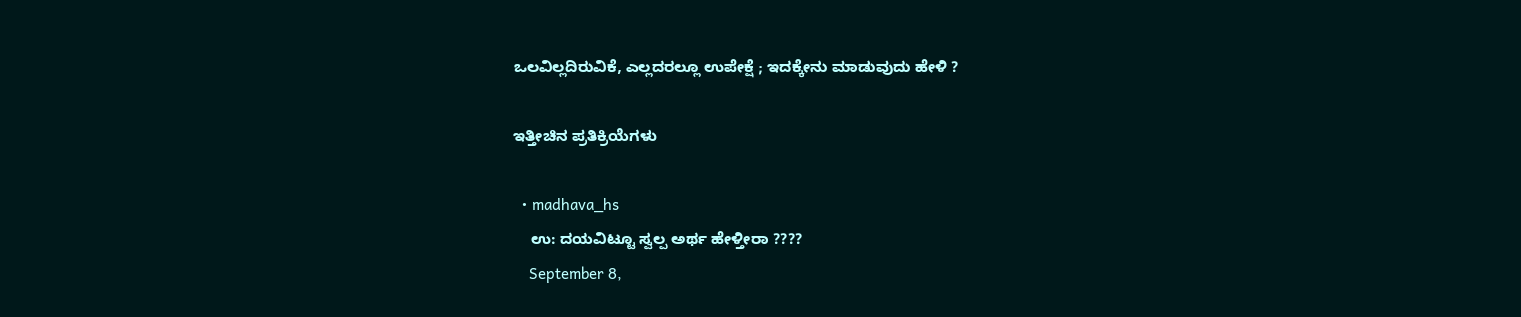ಒಲವಿಲ್ಲದಿರುವಿಕೆ, ಎಲ್ಲದರಲ್ಲೂ ಉಪೇಕ್ಷೆ ; ಇದಕ್ಕೇನು ಮಾಡುವುದು ಹೇಳಿ ?

ಇತ್ತೀಚಿನ ಪ್ರತಿಕ್ರಿಯೆಗಳು

  • madhava_hs
    ಉ: ದಯವಿಟ್ಟೂ ಸ್ವಲ್ಪ ಅರ್ಥ ಹೇಳ್ತೀರಾ ????
    September 8,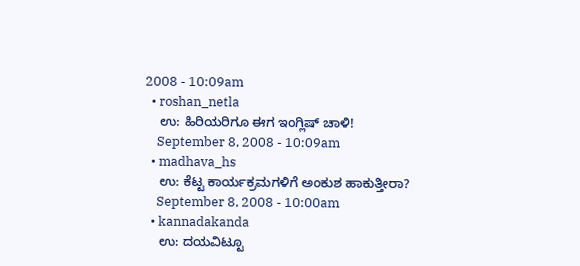2008 - 10:09am
  • roshan_netla
    ಉ: ಹಿರಿಯರಿಗೂ ಈಗ ಇಂಗ್ಲಿಷ್ ಚಾಳಿ!
    September 8, 2008 - 10:09am
  • madhava_hs
    ಉ: ಕೆಟ್ಟ ಕಾರ್ಯಕ್ರಮಗಳಿಗೆ ಅಂಕುಶ ಹಾಕುತ್ತೀರಾ?
    September 8, 2008 - 10:00am
  • kannadakanda
    ಉ: ದಯವಿಟ್ಟೂ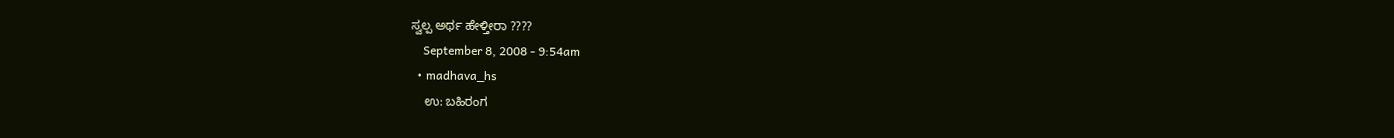ಸ್ವಲ್ಪ ಅರ್ಥ ಹೇಳ್ತೀರಾ ????
    September 8, 2008 - 9:54am
  • madhava_hs
    ಉ: ಬಹಿರಂಗ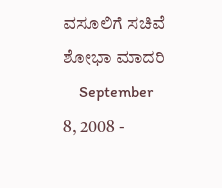ವಸೂಲಿಗೆ ಸಚಿವೆ ಶೋಭಾ ಮಾದರಿ
    September 8, 2008 -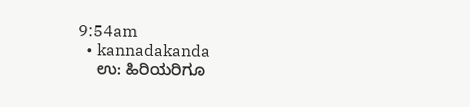9:54am
  • kannadakanda
    ಉ: ಹಿರಿಯರಿಗೂ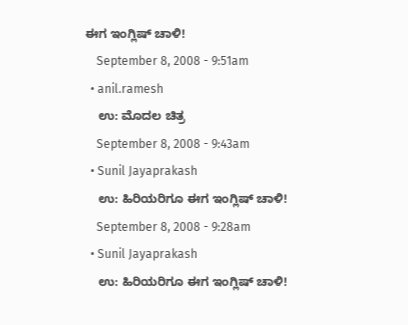ಈಗ ಇಂಗ್ಲಿಷ್ ಚಾಳಿ!
    September 8, 2008 - 9:51am
  • anil.ramesh
    ಉ: ಮೊದಲ ಚಿತ್ರ
    September 8, 2008 - 9:43am
  • Sunil Jayaprakash
    ಉ: ಹಿರಿಯರಿಗೂ ಈಗ ಇಂಗ್ಲಿಷ್ ಚಾಳಿ!
    September 8, 2008 - 9:28am
  • Sunil Jayaprakash
    ಉ: ಹಿರಿಯರಿಗೂ ಈಗ ಇಂಗ್ಲಿಷ್ ಚಾಳಿ!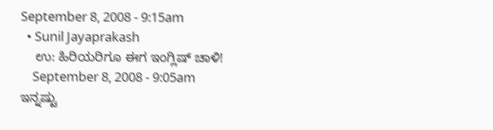September 8, 2008 - 9:15am
  • Sunil Jayaprakash
    ಉ: ಹಿರಿಯರಿಗೂ ಈಗ ಇಂಗ್ಲಿಷ್ ಚಾಳಿ!
    September 8, 2008 - 9:05am
ಇನ್ನಷ್ಟು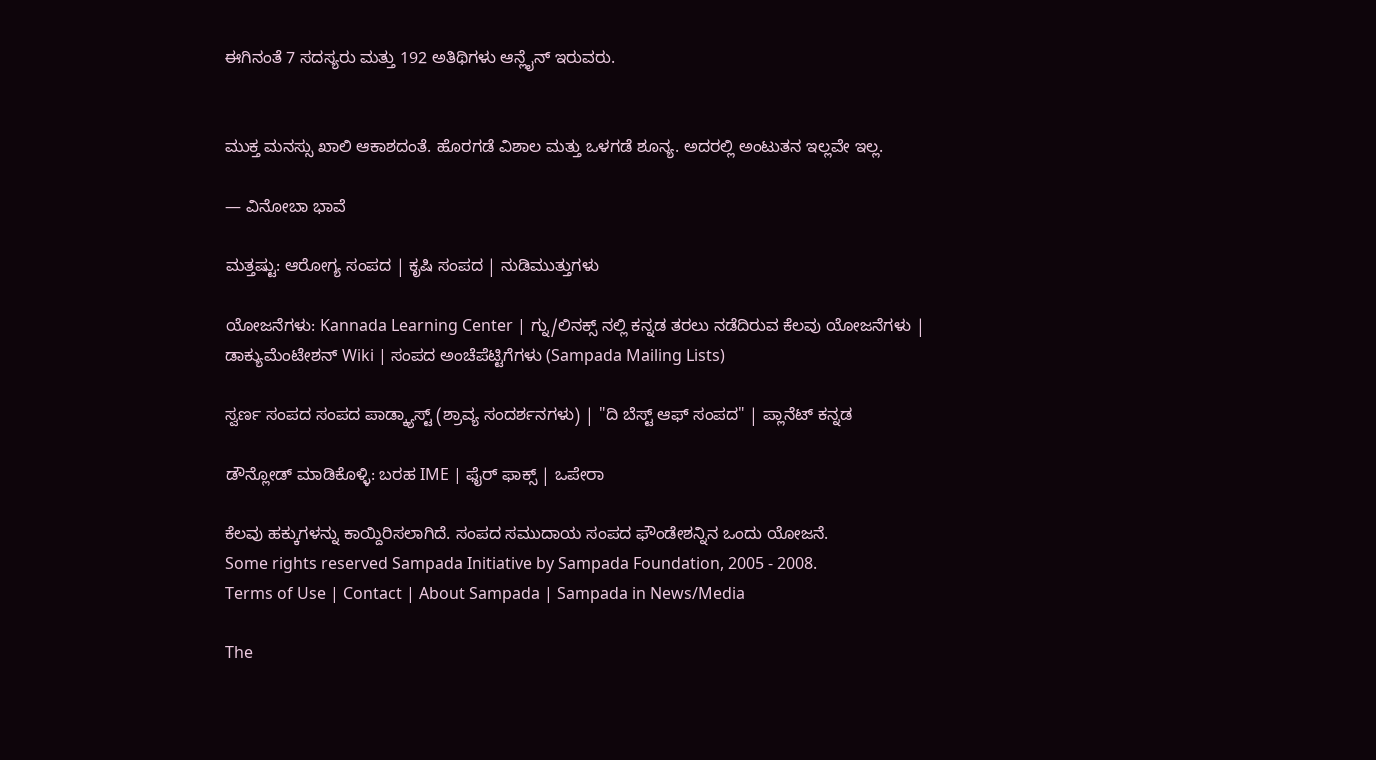ಈಗಿನಂತೆ 7 ಸದಸ್ಯರು ಮತ್ತು 192 ಅತಿಥಿಗಳು ಆನ್ಲೈನ್ ಇರುವರು.


ಮುಕ್ತ ಮನಸ್ಸು ಖಾಲಿ ಆಕಾಶದಂತೆ. ಹೊರಗಡೆ ವಿಶಾಲ ಮತ್ತು ಒಳಗಡೆ ಶೂನ್ಯ. ಅದರಲ್ಲಿ ಅಂಟುತನ ಇಲ್ಲವೇ ಇಲ್ಲ.

— ವಿನೋಬಾ ಭಾವೆ

ಮತ್ತಷ್ಟು: ಆರೋಗ್ಯ ಸಂಪದ | ಕೃಷಿ ಸಂಪದ | ನುಡಿಮುತ್ತುಗಳು

ಯೋಜನೆಗಳು: Kannada Learning Center | ಗ್ನು/ಲಿನಕ್ಸ್ ನಲ್ಲಿ ಕನ್ನಡ ತರಲು ನಡೆದಿರುವ ಕೆಲವು ಯೋಜನೆಗಳು | ಡಾಕ್ಯುಮೆಂಟೇಶನ್ Wiki | ಸಂಪದ ಅಂಚೆಪೆಟ್ಟಿಗೆಗಳು (Sampada Mailing Lists)

ಸ್ವರ್ಣ ಸಂಪದ ಸಂಪದ ಪಾಡ್ಕ್ಯಾಸ್ಟ್ (ಶ್ರಾವ್ಯ ಸಂದರ್ಶನಗಳು) | "ದಿ ಬೆಸ್ಟ್ ಆಫ್ ಸಂಪದ" | ಪ್ಲಾನೆಟ್ ಕನ್ನಡ

ಡೌನ್ಲೋಡ್ ಮಾಡಿಕೊಳ್ಳಿ: ಬರಹ IME | ಫೈರ್ ಫಾಕ್ಸ್ | ಒಪೇರಾ

ಕೆಲವು ಹಕ್ಕುಗಳನ್ನು ಕಾಯ್ದಿರಿಸಲಾಗಿದೆ. ಸಂಪದ ಸಮುದಾಯ ಸಂಪದ ಫೌಂಡೇಶನ್ನಿನ ಒಂದು ಯೋಜನೆ.
Some rights reserved Sampada Initiative by Sampada Foundation, 2005 - 2008.
Terms of Use | Contact | About Sampada | Sampada in News/Media

The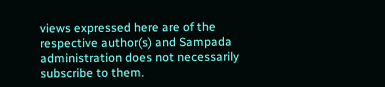views expressed here are of the respective author(s) and Sampada administration does not necessarily subscribe to them.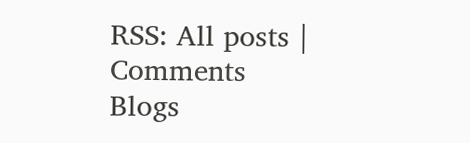RSS: All posts | Comments
Blogs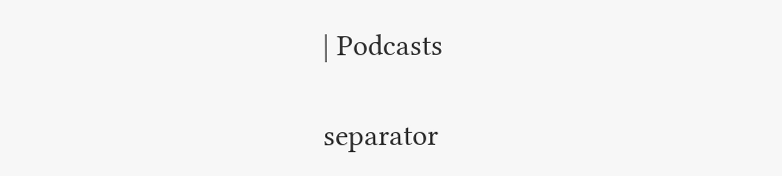| Podcasts

separator